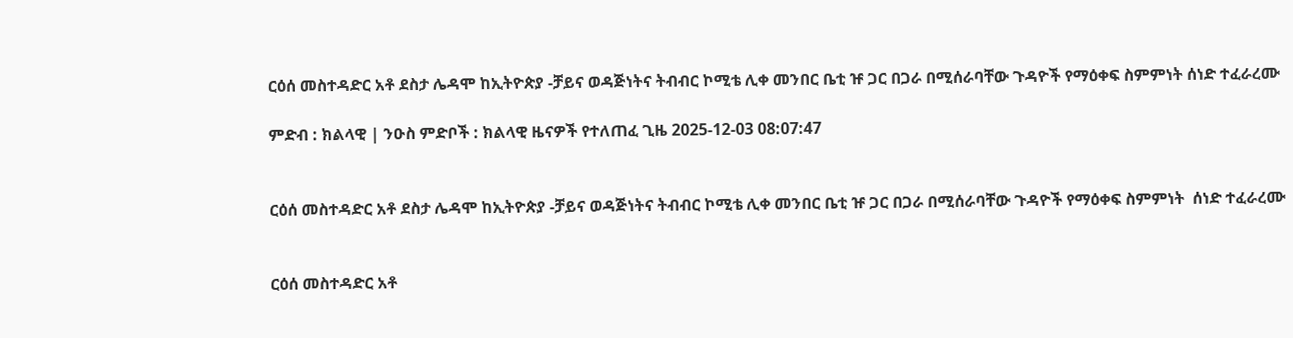ርዕሰ መስተዳድር አቶ ደስታ ሌዳሞ ከኢትዮጵያ -ቻይና ወዳጅነትና ትብብር ኮሚቴ ሊቀ መንበር ቤቲ ዡ ጋር በጋራ በሚሰራባቸው ጉዳዮች የማዕቀፍ ስምምነት ሰነድ ተፈራረሙ

ምድብ : ክልላዊ | ንዑስ ምድቦች : ክልላዊ ዜናዎች የተለጠፈ ጊዜ 2025-12-03 08:07:47


ርዕሰ መስተዳድር አቶ ደስታ ሌዳሞ ከኢትዮጵያ -ቻይና ወዳጅነትና ትብብር ኮሚቴ ሊቀ መንበር ቤቲ ዡ ጋር በጋራ በሚሰራባቸው ጉዳዮች የማዕቀፍ ስምምነት  ሰነድ ተፈራረሙ


ርዕሰ መስተዳድር አቶ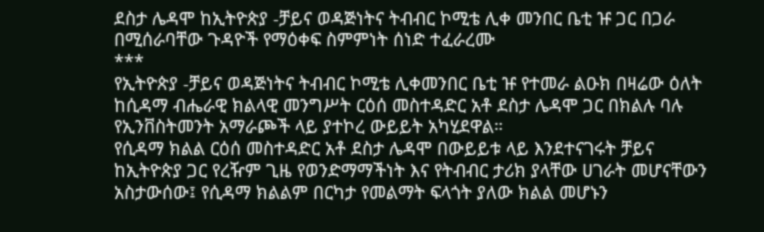ደስታ ሌዳሞ ከኢትዮጵያ -ቻይና ወዳጅነትና ትብብር ኮሚቴ ሊቀ መንበር ቤቲ ዡ ጋር በጋራ በሚሰራባቸው ጉዳዮች የማዕቀፍ ስምምነት ሰነድ ተፈራረሙ
***
የኢትዮጵያ -ቻይና ወዳጅነትና ትብብር ኮሚቴ ሊቀመንበር ቤቲ ዡ የተመራ ልዑክ በዛሬው ዕለት ከሲዳማ ብሔራዊ ክልላዊ መንግሥት ርዕሰ መስተዳድር አቶ ደስታ ሌዳሞ ጋር በክልሉ ባሉ የኢንቨስትመንት አማራጮች ላይ ያተኮረ ውይይት አካሂደዋል።
የሲዳማ ክልል ርዕሰ መስተዳድር አቶ ደስታ ሌዳሞ በውይይቱ ላይ እንደተናገሩት ቻይና ከኢትዮጵያ ጋር የረዥም ጊዜ የወንድማማችነት እና የትብብር ታሪክ ያላቸው ሀገራት መሆናቸውን አስታውሰው፤ የሲዳማ ክልልም በርካታ የመልማት ፍላጎት ያለው ክልል መሆኑን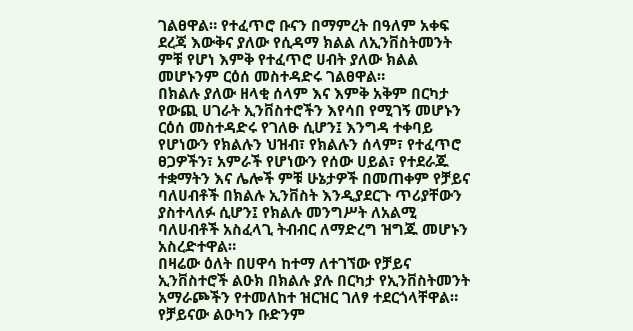ገልፀዋል። የተፈጥሮ ቡናን በማምረት በዓለም አቀፍ ደረጃ እውቅና ያለው የሲዳማ ክልል ለኢንቨስትመንት ምቹ የሆነ እምቅ የተፈጥሮ ሀብት ያለው ክልል መሆኑንም ርዕሰ መስተዳድሩ ገልፀዋል።
በክልሉ ያለው ዘላቂ ሰላም እና እምቅ አቅም በርካታ የውጪ ሀገራት ኢንቨስተሮችን እየሳበ የሚገኝ መሆኑን ርዕሰ መስተዳድሩ የገለፁ ሲሆን፤ እንግዳ ተቀባይ የሆነውን የክልሉን ህዝብ፣ የክልሉን ሰላም፣ የተፈጥሮ ፀጋዎችን፣ አምራች የሆነውን የሰው ሀይል፣ የተደራጁ ተቋማትን እና ሌሎች ምቹ ሁኔታዎች በመጠቀም የቻይና ባለሀብቶች በክልሉ ኢንቨስት እንዲያደርጉ ጥሪያቸውን ያስተላለፉ ሲሆን፤ የክልሉ መንግሥት ለአልሚ ባለሀብቶች አስፈላጊ ትብብር ለማድረግ ዝግጁ መሆኑን አስረድተዋል።
በዛሬው ዕለት በሀዋሳ ከተማ ለተገኘው የቻይና ኢንቨስተሮች ልዑክ በክልሉ ያሉ በርካታ የኢንቨስትመንት አማራጮችን የተመለከተ ዝርዝር ገለፃ ተደርጎላቸዋል።
የቻይናው ልዑካን ቡድንም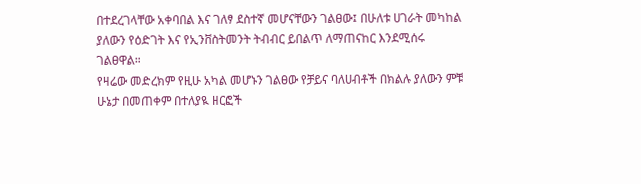በተደረገላቸው አቀባበል እና ገለፃ ደስተኛ መሆናቸውን ገልፀው፤ በሁለቱ ሀገራት መካከል ያለውን የዕድገት እና የኢንቨስትመንት ትብብር ይበልጥ ለማጠናከር እንደሚሰሩ ገልፀዋል።
የዛሬው መድረክም የዚሁ አካል መሆኑን ገልፀው የቻይና ባለሀብቶች በክልሉ ያለውን ምቹ ሁኔታ በመጠቀም በተለያዪ ዘርፎች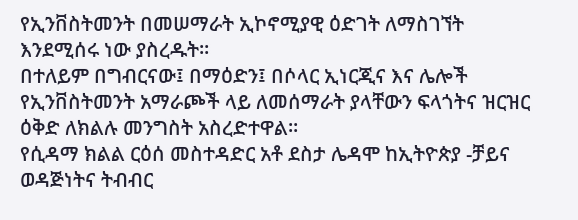የኢንቨስትመንት በመሠማራት ኢኮኖሚያዊ ዕድገት ለማስገኘት እንደሚሰሩ ነው ያስረዱት።
በተለይም በግብርናው፤ በማዕድን፤ በሶላር ኢነርጂና እና ሌሎች የኢንቨስትመንት አማራጮች ላይ ለመሰማራት ያላቸውን ፍላጎትና ዝርዝር ዕቅድ ለክልሉ መንግስት አስረድተዋል።
የሲዳማ ክልል ርዕሰ መስተዳድር አቶ ደስታ ሌዳሞ ከኢትዮጵያ -ቻይና ወዳጅነትና ትብብር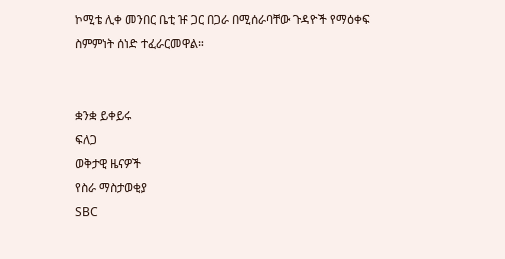ኮሚቴ ሊቀ መንበር ቤቲ ዡ ጋር በጋራ በሚሰራባቸው ጉዳዮች የማዕቀፍ ስምምነት ሰነድ ተፈራርመዋል።


ቋንቋ ይቀይሩ
ፍለጋ
ወቅታዊ ዜናዎች
የስራ ማስታወቂያ
SBC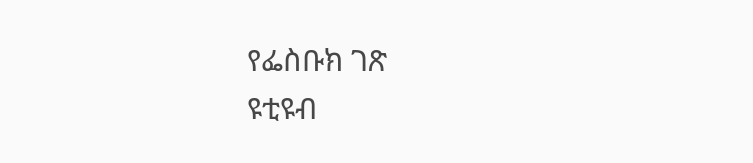የፌስቡክ ገጽ
ዩቲዩብ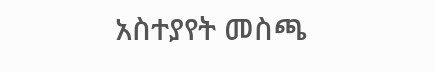አስተያየት መስጫ